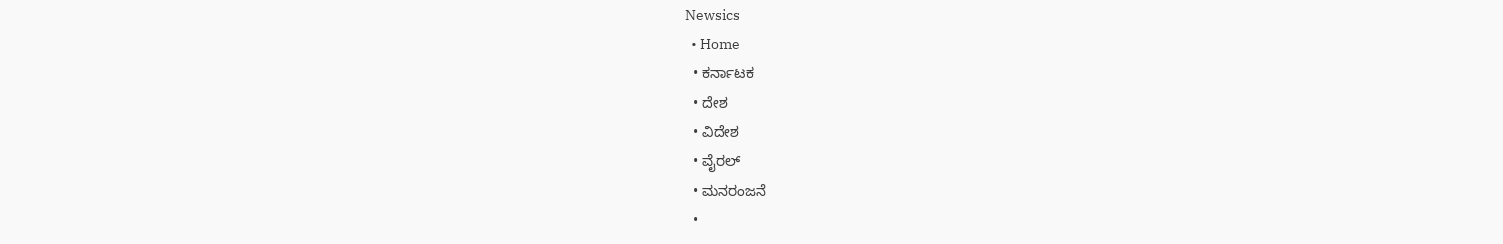Newsics
  • Home
  • ಕರ್ನಾಟಕ
  • ದೇಶ
  • ವಿದೇಶ
  • ವೈರಲ್
  • ಮನರಂಜನೆ
  •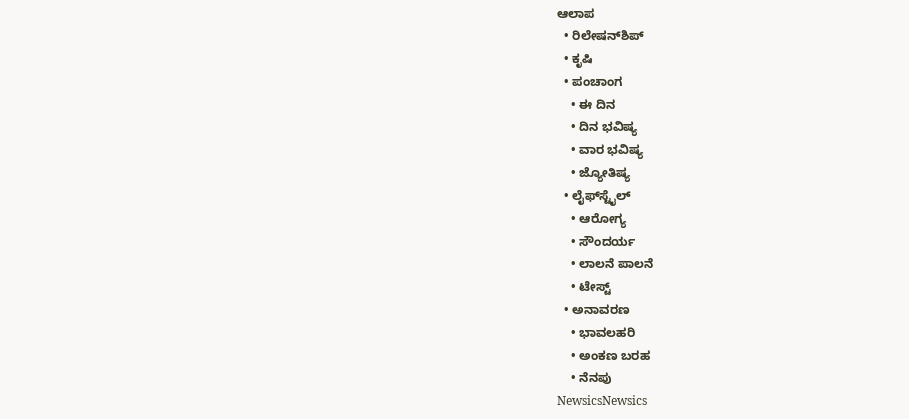ಆಲಾಪ
  • ರಿಲೇಷನ್‌ಶಿಪ್
  • ಕೃಷಿ
  • ಪಂಚಾಂಗ
    • ಈ ದಿನ
    • ದಿನ ಭವಿಷ್ಯ
    • ವಾರ ಭವಿಷ್ಯ
    • ಜ್ಯೋತಿಷ್ಯ
  • ಲೈಫ್‌ಸ್ಟೈಲ್
    • ಆರೋಗ್ಯ
    • ಸೌಂದರ್ಯ
    • ಲಾಲನೆ ಪಾಲನೆ
    • ಟೇಸ್ಟ್
  • ಅನಾವರಣ
    • ಭಾವಲಹರಿ
    • ಅಂಕಣ ಬರಹ
    • ನೆನಪು
NewsicsNewsics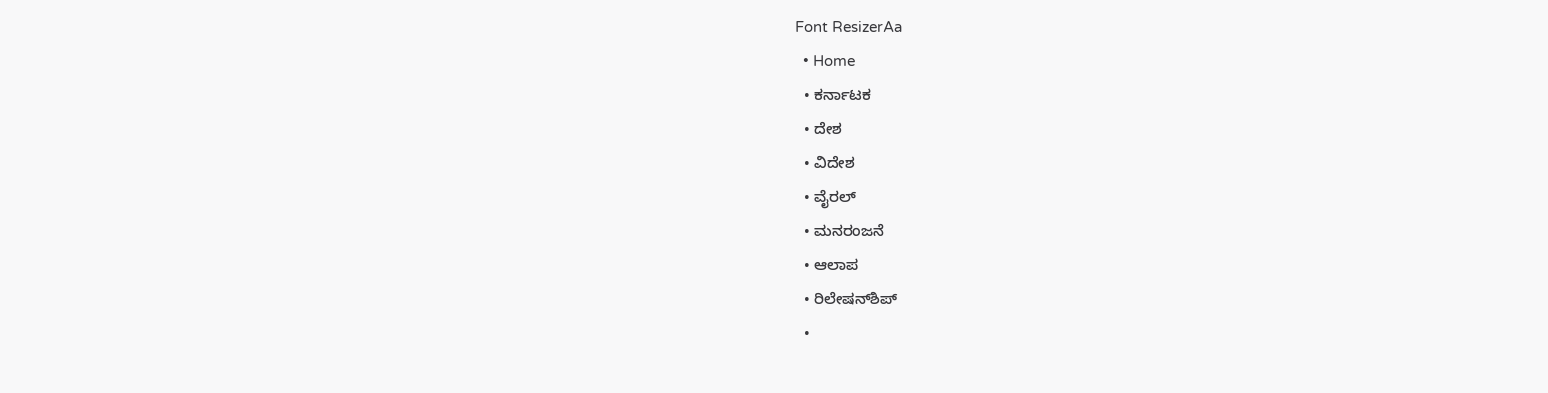Font ResizerAa
  • Home
  • ಕರ್ನಾಟಕ
  • ದೇಶ
  • ವಿದೇಶ
  • ವೈರಲ್
  • ಮನರಂಜನೆ
  • ಆಲಾಪ
  • ರಿಲೇಷನ್‌ಶಿಪ್
  •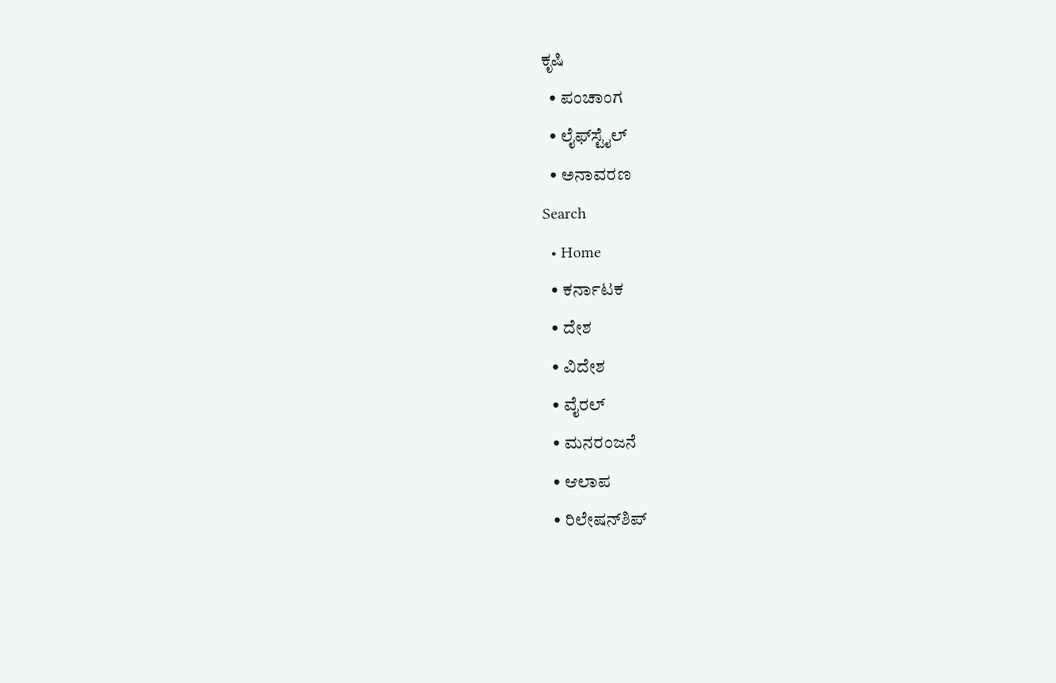ಕೃಷಿ
  • ಪಂಚಾಂಗ
  • ಲೈಫ್‌ಸ್ಟೈಲ್
  • ಅನಾವರಣ
Search
  • Home
  • ಕರ್ನಾಟಕ
  • ದೇಶ
  • ವಿದೇಶ
  • ವೈರಲ್
  • ಮನರಂಜನೆ
  • ಆಲಾಪ
  • ರಿಲೇಷನ್‌ಶಿಪ್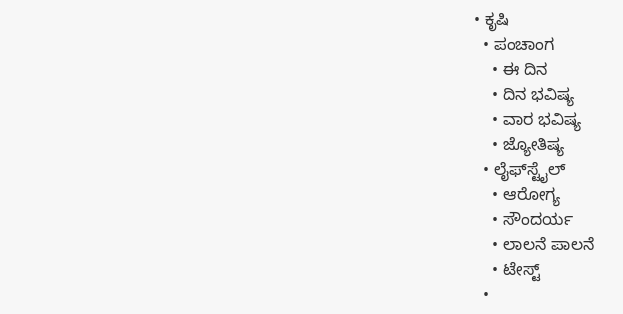• ಕೃಷಿ
  • ಪಂಚಾಂಗ
    • ಈ ದಿನ
    • ದಿನ ಭವಿಷ್ಯ
    • ವಾರ ಭವಿಷ್ಯ
    • ಜ್ಯೋತಿಷ್ಯ
  • ಲೈಫ್‌ಸ್ಟೈಲ್
    • ಆರೋಗ್ಯ
    • ಸೌಂದರ್ಯ
    • ಲಾಲನೆ ಪಾಲನೆ
    • ಟೇಸ್ಟ್
  •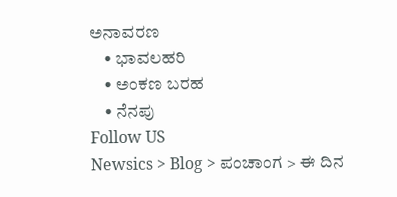ಅನಾವರಣ
    • ಭಾವಲಹರಿ
    • ಅಂಕಣ ಬರಹ
    • ನೆನಪು
Follow US
Newsics > Blog > ಪಂಚಾಂಗ > ಈ ದಿನ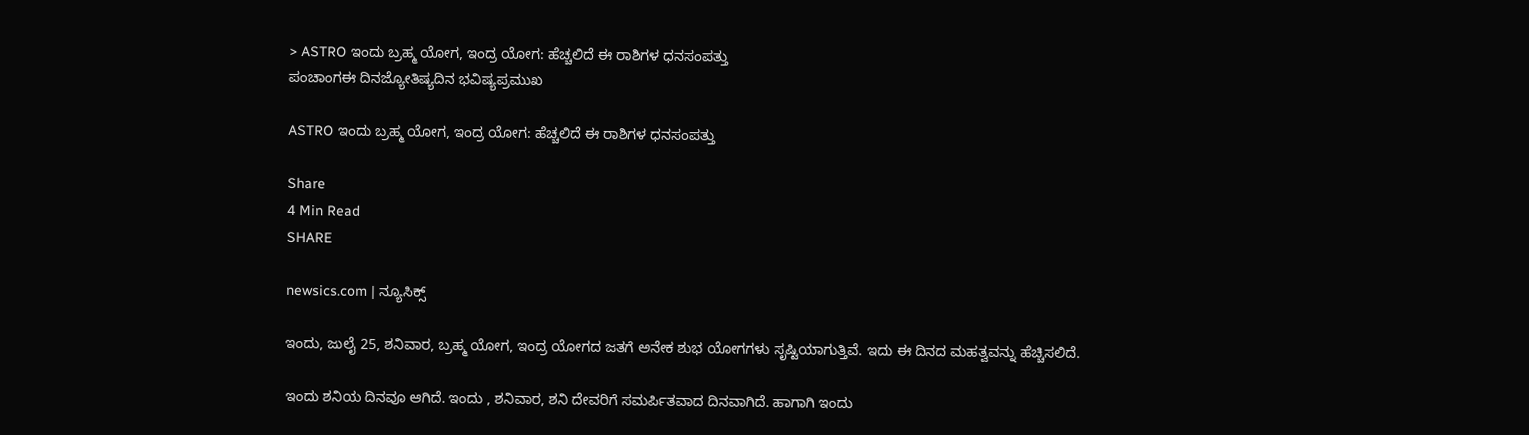> ASTRO ಇಂದು ಬ್ರಹ್ಮ ಯೋಗ, ಇಂದ್ರ ಯೋಗ: ಹೆಚ್ಚಲಿದೆ ಈ ರಾಶಿಗಳ ಧನಸಂಪತ್ತು
ಪಂಚಾಂಗಈ ದಿನಜ್ಯೋತಿಷ್ಯದಿನ ಭವಿಷ್ಯಪ್ರಮುಖ

ASTRO ಇಂದು ಬ್ರಹ್ಮ ಯೋಗ, ಇಂದ್ರ ಯೋಗ: ಹೆಚ್ಚಲಿದೆ ಈ ರಾಶಿಗಳ ಧನಸಂಪತ್ತು

Share
4 Min Read
SHARE

newsics.com | ನ್ಯೂಸಿಕ್ಸ್

ಇಂದು, ಜುಲೈ 25, ಶನಿವಾರ, ಬ್ರಹ್ಮ ಯೋಗ, ಇಂದ್ರ ಯೋಗದ ಜತಗೆ ಅನೇಕ ಶುಭ ಯೋಗಗಳು ಸೃಷ್ಟಿಯಾಗುತ್ತಿವೆ. ಇದು ಈ ದಿನದ ಮಹತ್ವವನ್ನು ಹೆಚ್ಚಿಸಲಿದೆ.

ಇಂದು ಶನಿಯ ದಿನವೂ ಆಗಿದೆ. ಇಂದು , ಶನಿವಾರ, ಶನಿ ದೇವರಿಗೆ ಸಮರ್ಪಿತವಾದ ದಿನವಾಗಿದೆ. ಹಾಗಾಗಿ ಇಂದು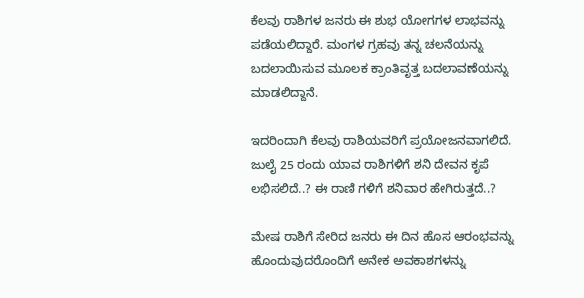ಕೆಲವು ರಾಶಿಗಳ ಜನರು ಈ ಶುಭ ಯೋಗಗಳ ಲಾಭವನ್ನು ಪಡೆಯಲಿದ್ದಾರೆ. ಮಂಗಳ ಗ್ರಹವು ತನ್ನ ಚಲನೆಯನ್ನು ಬದಲಾಯಿಸುವ ಮೂಲಕ ಕ್ರಾಂತಿವೃತ್ತ ಬದಲಾವಣೆಯನ್ನು ಮಾಡಲಿದ್ದಾನೆ.

ಇದರಿಂದಾಗಿ ಕೆಲವು ರಾಶಿಯವರಿಗೆ ಪ್ರಯೋಜನವಾಗಲಿದೆ. ಜುಲೈ 25 ರಂದು ಯಾವ ರಾಶಿಗಳಿಗೆ ಶನಿ ದೇವನ ಕೃಪೆ ಲಭಿಸಲಿದೆ..? ಈ ರಾಣಿ ಗಳಿಗೆ ಶನಿವಾರ ಹೇಗಿರುತ್ತದೆ..?

ಮೇಷ ರಾಶಿಗೆ ಸೇರಿದ ಜನರು ಈ ದಿನ ಹೊಸ ಆರಂಭವನ್ನು ಹೊಂದುವುದರೊಂದಿಗೆ ಅನೇಕ ಅವಕಾಶಗಳನ್ನು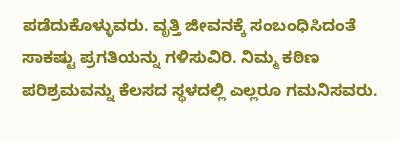ಪಡೆದುಕೊಳ್ಳುವರು. ವೃತ್ತಿ ಜೀವನಕ್ಕೆ ಸಂಬಂಧಿಸಿದಂತೆ ಸಾಕಷ್ಟು ಪ್ರಗತಿಯನ್ನು ಗಳಿಸುವಿರಿ. ನಿಮ್ಮ ಕಠಿಣ ಪರಿಶ್ರಮವನ್ನು ಕೆಲಸದ ಸ್ಥಳದಲ್ಲಿ ಎಲ್ಲರೂ ಗಮನಿಸವರು.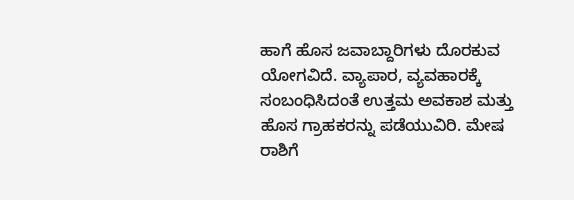ಹಾಗೆ ಹೊಸ ಜವಾಬ್ದಾರಿಗಳು ದೊರಕುವ ಯೋಗವಿದೆ. ವ್ಯಾಪಾರ, ವ್ಯವಹಾರಕ್ಕೆ ಸಂಬಂಧಿಸಿದಂತೆ ಉತ್ತಮ ಅವಕಾಶ ಮತ್ತು ಹೊಸ ಗ್ರಾಹಕರನ್ನು ಪಡೆಯುವಿರಿ. ಮೇಷ ರಾಶಿಗೆ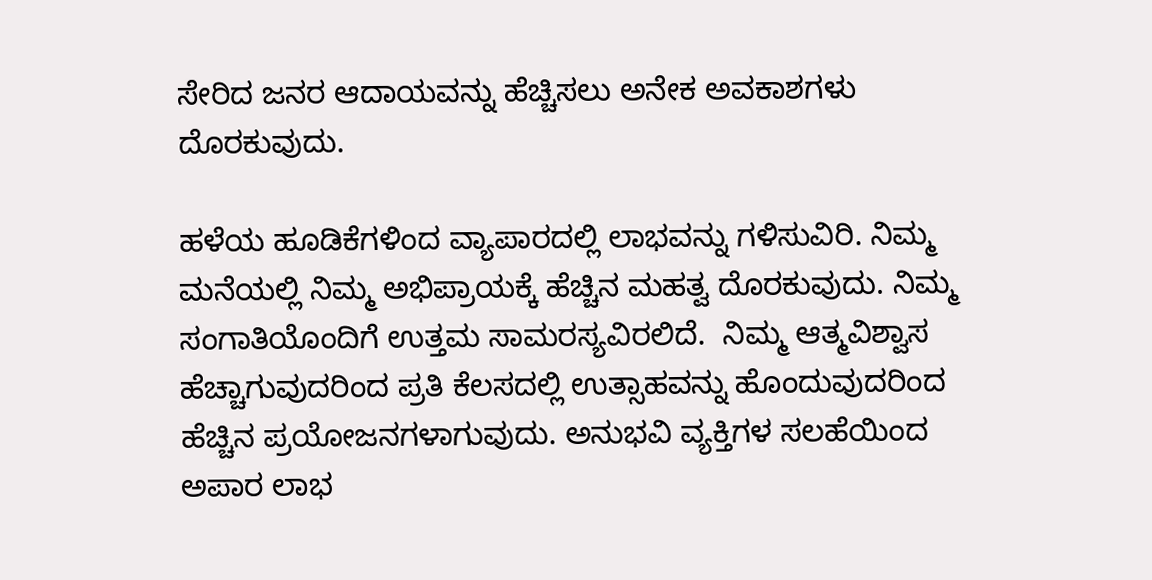ಸೇರಿದ ಜನರ ಆದಾಯವನ್ನು ಹೆಚ್ಚಿಸಲು ಅನೇಕ ಅವಕಾಶಗಳು ದೊರಕುವುದು.

ಹಳೆಯ ಹೂಡಿಕೆಗಳಿಂದ ವ್ಯಾಪಾರದಲ್ಲಿ ಲಾಭವನ್ನು ಗಳಿಸುವಿರಿ. ನಿಮ್ಮ ಮನೆಯಲ್ಲಿ ನಿಮ್ಮ ಅಭಿಪ್ರಾಯಕ್ಕೆ ಹೆಚ್ಚಿನ ಮಹತ್ವ ದೊರಕುವುದು. ನಿಮ್ಮ ಸಂಗಾತಿಯೊಂದಿಗೆ ಉತ್ತಮ ಸಾಮರಸ್ಯವಿರಲಿದೆ.  ನಿಮ್ಮ ಆತ್ಮವಿಶ್ವಾಸ ಹೆಚ್ಚಾಗುವುದರಿಂದ ಪ್ರತಿ ಕೆಲಸದಲ್ಲಿ ಉತ್ಸಾಹವನ್ನು ಹೊಂದುವುದರಿಂದ ಹೆಚ್ಚಿನ ಪ್ರಯೋಜನಗಳಾಗುವುದು. ಅನುಭವಿ ವ್ಯಕ್ತಿಗಳ ಸಲಹೆಯಿಂದ ಅಪಾರ ಲಾಭ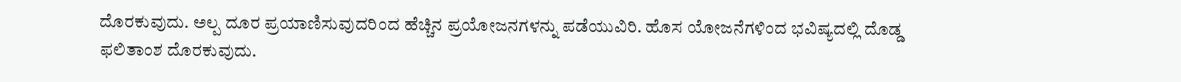ದೊರಕುವುದು. ಅಲ್ಪ ದೂರ ಪ್ರಯಾಣಿಸುವುದರಿಂದ ಹೆಚ್ಚಿನ ಪ್ರಯೋಜನಗಳನ್ನು ಪಡೆಯುವಿರಿ. ಹೊಸ ಯೋಜನೆಗಳಿಂದ ಭವಿಷ್ಯದಲ್ಲಿ ದೊಡ್ಡ ಫಲಿತಾಂಶ ದೊರಕುವುದು.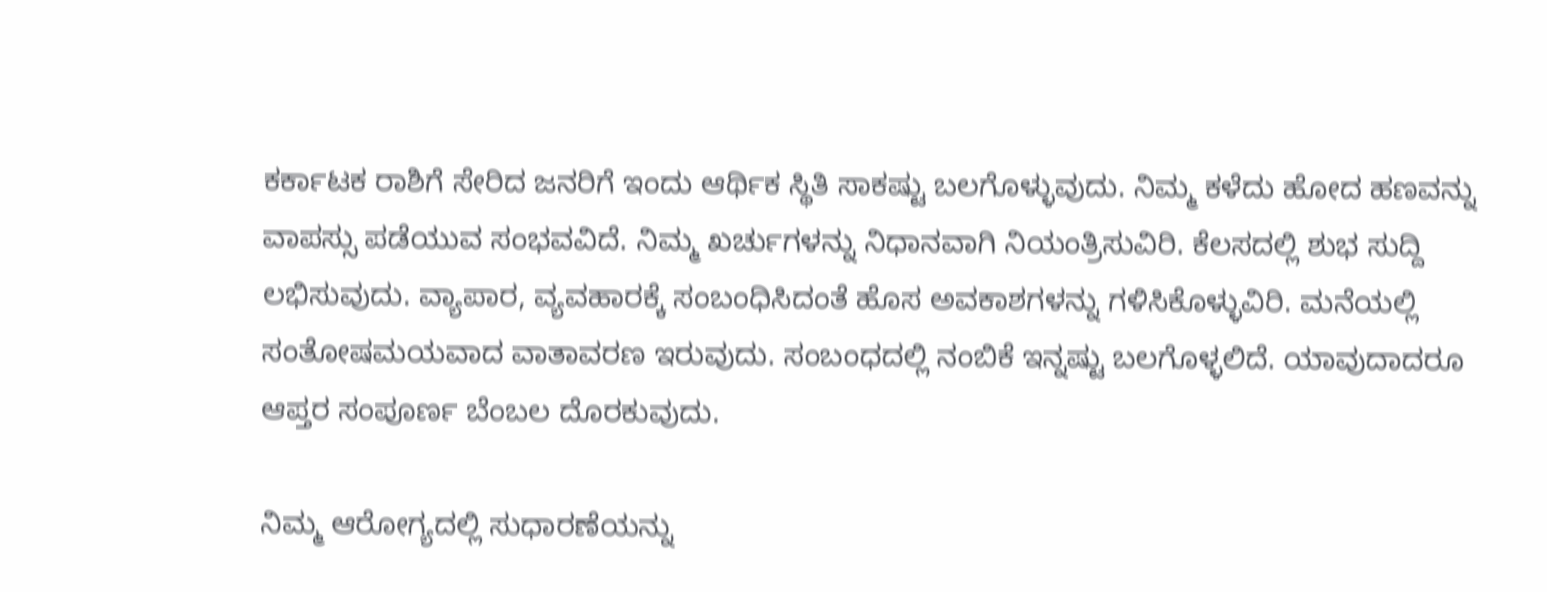ಕರ್ಕಾಟಕ ರಾಶಿಗೆ ಸೇರಿದ ಜನರಿಗೆ ಇಂದು ಆರ್ಥಿಕ ಸ್ಥಿತಿ ಸಾಕಷ್ಟು ಬಲಗೊಳ್ಳುವುದು. ನಿಮ್ಮ ಕಳೆದು ಹೋದ ಹಣವನ್ನು ವಾಪಸ್ಸು ಪಡೆಯುವ ಸಂಭವವಿದೆ. ನಿಮ್ಮ ಖರ್ಚುಗಳನ್ನು ನಿಧಾನವಾಗಿ ನಿಯಂತ್ರಿಸುವಿರಿ. ಕೆಲಸದಲ್ಲಿ ಶುಭ ಸುದ್ದಿ ಲಭಿಸುವುದು. ವ್ಯಾಪಾರ, ವ್ಯವಹಾರಕ್ಕೆ ಸಂಬಂಧಿಸಿದಂತೆ ಹೊಸ ಅವಕಾಶಗಳನ್ನು ಗಳಿಸಿಕೊಳ್ಳುವಿರಿ. ಮನೆಯಲ್ಲಿ ಸಂತೋಷಮಯವಾದ ವಾತಾವರಣ ಇರುವುದು. ಸಂಬಂಧದಲ್ಲಿ ನಂಬಿಕೆ ಇನ್ನಷ್ಟು ಬಲಗೊಳ್ಳಲಿದೆ. ಯಾವುದಾದರೂ ಆಪ್ತರ ಸಂಪೂರ್ಣ ಬೆಂಬಲ ದೊರಕುವುದು.

ನಿಮ್ಮ ಆರೋಗ್ಯದಲ್ಲಿ ಸುಧಾರಣೆಯನ್ನು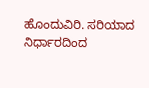ಹೊಂದುವಿರಿ. ಸರಿಯಾದ ನಿರ್ಧಾರದಿಂದ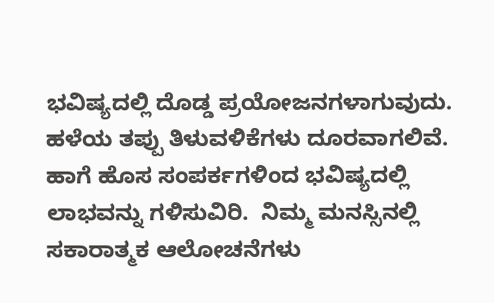ಭವಿಷ್ಯದಲ್ಲಿ ದೊಡ್ಡ ಪ್ರಯೋಜನಗಳಾಗುವುದು. ಹಳೆಯ ತಪ್ಪು ತಿಳುವಳಿಕೆಗಳು ದೂರವಾಗಲಿವೆ. ಹಾಗೆ ಹೊಸ ಸಂಪರ್ಕಗಳಿಂದ ಭವಿಷ್ಯದಲ್ಲಿ ಲಾಭವನ್ನು ಗಳಿಸುವಿರಿ.  ನಿಮ್ಮ ಮನಸ್ಸಿನಲ್ಲಿ ಸಕಾರಾತ್ಮಕ ಆಲೋಚನೆಗಳು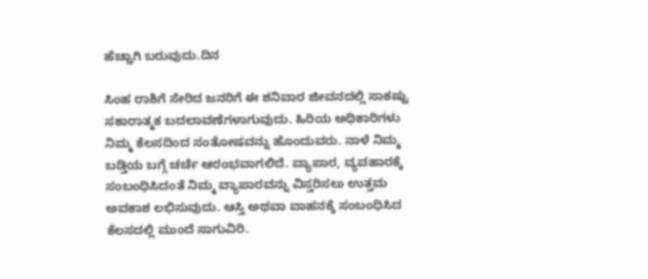ಹೆಚ್ಚಾಗಿ ಬರುವುದು.ದಿನ

ಸಿಂಹ ರಾಶಿಗೆ ಸೇರಿದ ಜನರಿಗೆ ಈ ಶನಿವಾರ ಜೀವನದಲ್ಲಿ ಸಾಕಷ್ಟು ಸಕಾರಾತ್ಮಕ ಬದಲಾವಣೆಗಳಾಗುವುದು. ಹಿರಿಯ ಅಧಿಕಾರಿಗಳು ನಿಮ್ಮ ಕೆಲಸದಿಂದ ಸಂತೋಷವನ್ನು ಹೊಂದುವರು. ನಾಳೆ ನಿಮ್ಮ ಬಡ್ತಿಯ ಬಗ್ಗೆ ಚರ್ಚೆ ಆರಂಭವಾಗಲಿದೆ. ವ್ಯಾಪಾರ, ವ್ಯವಹಾರಕ್ಕೆ ಸಂಬಂಧಿಸಿದಂತೆ ನಿಮ್ಮ ವ್ಯಾಪಾರವನ್ನು ವಿಸ್ತರಿಸಲು ಉತ್ತಮ ಅವಕಾಶ ಲಭಿಸುವುದು. ಆಸ್ತಿ ಅಥವಾ ವಾಹನಕ್ಕೆ ಸಂಬಂಧಿಸಿದ ಕೆಲಸದಲ್ಲಿ ಮುಂದೆ ಸಾಗುವಿರಿ.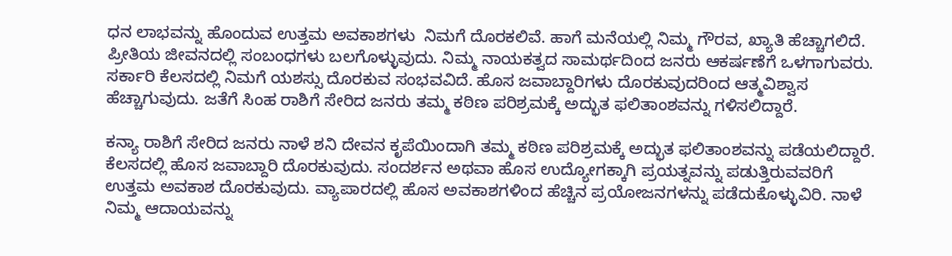ಧನ ಲಾಭವನ್ನು ಹೊಂದುವ ಉತ್ತಮ ಅವಕಾಶಗಳು  ನಿಮಗೆ ದೊರಕಲಿವೆ. ಹಾಗೆ ಮನೆಯಲ್ಲಿ ನಿಮ್ಮ ಗೌರವ, ಖ್ಯಾತಿ ಹೆಚ್ಚಾಗಲಿದೆ. ಪ್ರೀತಿಯ ಜೀವನದಲ್ಲಿ ಸಂಬಂಧಗಳು ಬಲಗೊಳ್ಳುವುದು. ನಿಮ್ಮ ನಾಯಕತ್ವದ ಸಾಮರ್ಥದಿಂದ ಜನರು ಆಕರ್ಷಣೆಗೆ ಒಳಗಾಗುವರು. ಸರ್ಕಾರಿ ಕೆಲಸದಲ್ಲಿ ನಿಮಗೆ ಯಶಸ್ಸು ದೊರಕುವ ಸಂಭವವಿದೆ. ಹೊಸ ಜವಾಬ್ದಾರಿಗಳು ದೊರಕುವುದರಿಂದ ಆತ್ಮವಿಶ್ವಾಸ ಹೆಚ್ಚಾಗುವುದು. ಜತೆಗೆ ಸಿಂಹ ರಾಶಿಗೆ ಸೇರಿದ ಜನರು ತಮ್ಮ ಕಠಿಣ ಪರಿಶ್ರಮಕ್ಕೆ ಅದ್ಭುತ ಫಲಿತಾಂಶವನ್ನು ಗಳಿಸಲಿದ್ದಾರೆ.

ಕನ್ಯಾ ರಾಶಿಗೆ ಸೇರಿದ ಜನರು ನಾಳೆ ಶನಿ ದೇವನ ಕೃಪೆಯಿಂದಾಗಿ ತಮ್ಮ ಕಠಿಣ ಪರಿಶ್ರಮಕ್ಕೆ ಅದ್ಭುತ ಫಲಿತಾಂಶವನ್ನು ಪಡೆಯಲಿದ್ದಾರೆ. ಕೆಲಸದಲ್ಲಿ ಹೊಸ ಜವಾಬ್ದಾರಿ ದೊರಕುವುದು. ಸಂದರ್ಶನ ಅಥವಾ ಹೊಸ ಉದ್ಯೋಗಕ್ಕಾಗಿ ಪ್ರಯತ್ನವನ್ನು ಪಡುತ್ತಿರುವವರಿಗೆ ಉತ್ತಮ ಅವಕಾಶ ದೊರಕುವುದು. ವ್ಯಾಪಾರದಲ್ಲಿ ಹೊಸ ಅವಕಾಶಗಳಿಂದ ಹೆಚ್ಚಿನ ಪ್ರಯೋಜನಗಳನ್ನು ಪಡೆದುಕೊಳ್ಳುವಿರಿ. ನಾಳೆ ನಿಮ್ಮ ಆದಾಯವನ್ನು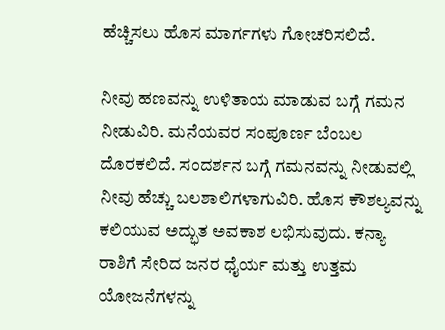ಹೆಚ್ಚಿಸಲು ಹೊಸ ಮಾರ್ಗಗಳು ಗೋಚರಿಸಲಿದೆ.

ನೀವು ಹಣವನ್ನು ಉಳಿತಾಯ ಮಾಡುವ ಬಗ್ಗೆ ಗಮನ ನೀಡುವಿರಿ. ಮನೆಯವರ ಸಂಪೂರ್ಣ ಬೆಂಬಲ ದೊರಕಲಿದೆ. ಸಂದರ್ಶನ ಬಗ್ಗೆ ಗಮನವನ್ನು ನೀಡುವಲ್ಲಿ ನೀವು ಹೆಚ್ಚು ಬಲಶಾಲಿಗಳಾಗುವಿರಿ. ಹೊಸ ಕೌಶಲ್ಯವನ್ನು ಕಲಿಯುವ ಅದ್ಭುತ ಅವಕಾಶ ಲಭಿಸುವುದು. ಕನ್ಯಾ ರಾಶಿಗೆ ಸೇರಿದ ಜನರ ಧೈರ್ಯ ಮತ್ತು ಉತ್ತಮ ಯೋಜನೆಗಳನ್ನು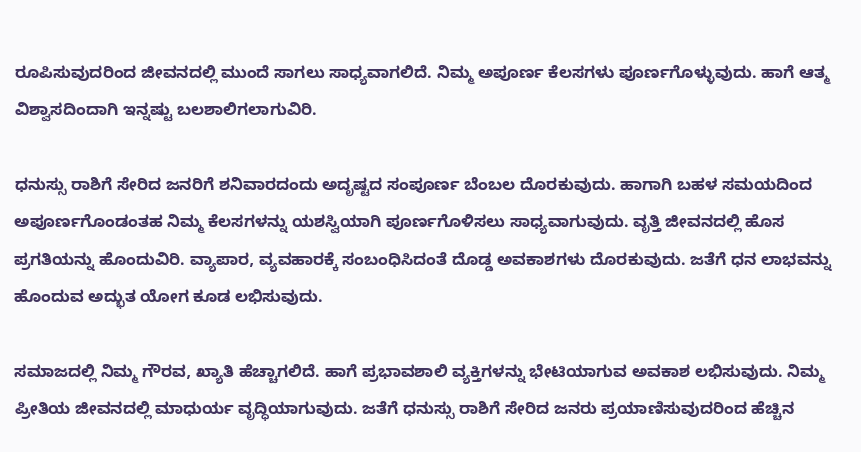ರೂಪಿಸುವುದರಿಂದ ಜೀವನದಲ್ಲಿ ಮುಂದೆ ಸಾಗಲು ಸಾಧ್ಯವಾಗಲಿದೆ. ನಿಮ್ಮ ಅಪೂರ್ಣ ಕೆಲಸಗಳು ಪೂರ್ಣಗೊಳ್ಳುವುದು. ಹಾಗೆ ಆತ್ಮ ವಿಶ್ವಾಸದಿಂದಾಗಿ ಇನ್ನಷ್ಟು ಬಲಶಾಲಿಗಲಾಗುವಿರಿ.

ಧನುಸ್ಸು ರಾಶಿಗೆ ಸೇರಿದ ಜನರಿಗೆ ಶನಿವಾರದಂದು ಅದೃಷ್ಟದ ಸಂಪೂರ್ಣ ಬೆಂಬಲ ದೊರಕುವುದು. ಹಾಗಾಗಿ ಬಹಳ ಸಮಯದಿಂದ ಅಪೂರ್ಣಗೊಂಡಂತಹ ನಿಮ್ಮ ಕೆಲಸಗಳನ್ನು ಯಶಸ್ವಿಯಾಗಿ ಪೂರ್ಣಗೊಳಿಸಲು ಸಾಧ್ಯವಾಗುವುದು. ವೃತ್ತಿ ಜೀವನದಲ್ಲಿ ಹೊಸ ಪ್ರಗತಿಯನ್ನು ಹೊಂದುವಿರಿ. ವ್ಯಾಪಾರ, ವ್ಯವಹಾರಕ್ಕೆ ಸಂಬಂಧಿಸಿದಂತೆ ದೊಡ್ಡ ಅವಕಾಶಗಳು ದೊರಕುವುದು. ಜತೆಗೆ ಧನ ಲಾಭವನ್ನು ಹೊಂದುವ ಅದ್ಭುತ ಯೋಗ ಕೂಡ ಲಭಿಸುವುದು.

ಸಮಾಜದಲ್ಲಿ ನಿಮ್ಮ ಗೌರವ, ಖ್ಯಾತಿ ಹೆಚ್ಚಾಗಲಿದೆ. ಹಾಗೆ ಪ್ರಭಾವಶಾಲಿ ವ್ಯಕ್ತಿಗಳನ್ನು ಭೇಟಿಯಾಗುವ ಅವಕಾಶ ಲಭಿಸುವುದು. ನಿಮ್ಮ ಪ್ರೀತಿಯ ಜೀವನದಲ್ಲಿ ಮಾಧುರ್ಯ ವೃದ್ಧಿಯಾಗುವುದು. ಜತೆಗೆ ಧನುಸ್ಸು ರಾಶಿಗೆ ಸೇರಿದ ಜನರು ಪ್ರಯಾಣಿಸುವುದರಿಂದ ಹೆಚ್ಚಿನ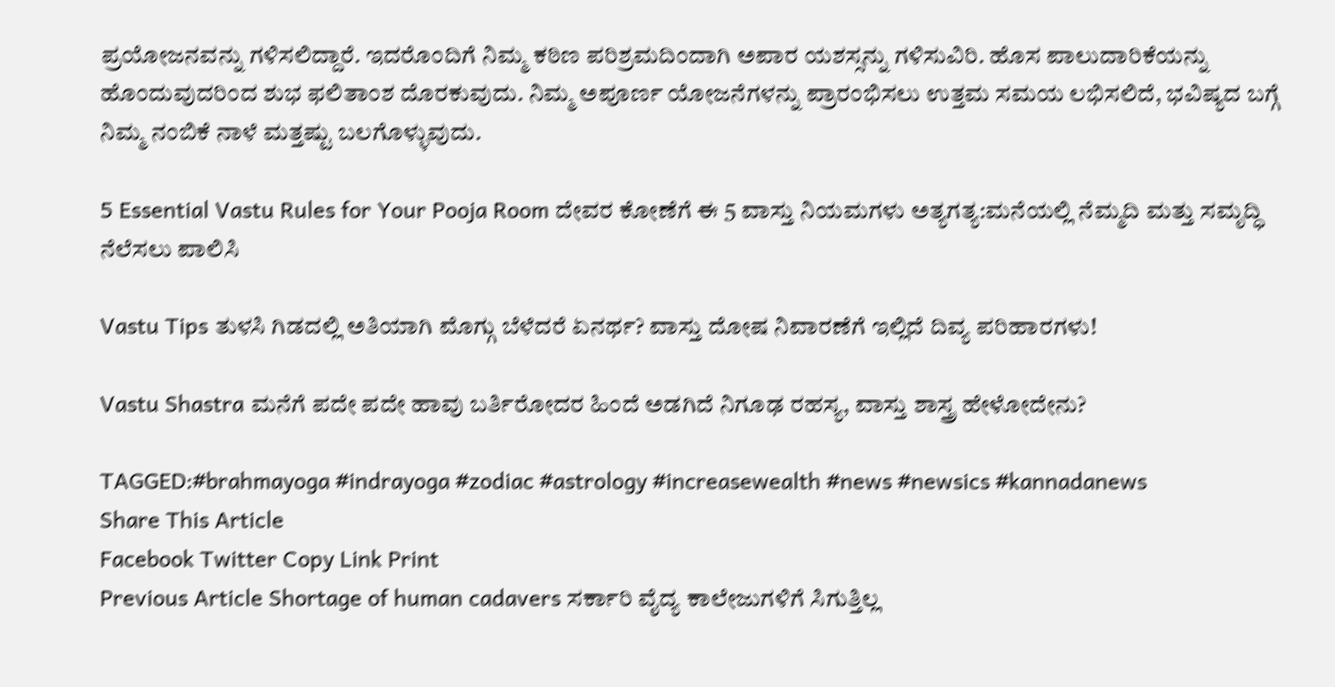ಪ್ರಯೋಜನವನ್ನು ಗಳಿಸಲಿದ್ದಾರೆ. ಇದರೊಂದಿಗೆ ನಿಮ್ಮ ಕಠಿಣ ಪರಿಶ್ರಮದಿಂದಾಗಿ ಅಪಾರ ಯಶಸ್ಸನ್ನು ಗಳಿಸುವಿರಿ. ಹೊಸ ಪಾಲುದಾರಿಕೆಯನ್ನು ಹೊಂದುವುದರಿಂದ ಶುಭ ಫಲಿತಾಂಶ ದೊರಕುವುದು. ನಿಮ್ಮ ಅಪೂರ್ಣ ಯೋಜನೆಗಳನ್ನು ಪ್ರಾರಂಭಿಸಲು ಉತ್ತಮ ಸಮಯ ಲಭಿಸಲಿದೆ, ಭವಿಷ್ಯದ ಬಗ್ಗೆ ನಿಮ್ಮ ನಂಬಿಕೆ ನಾಳೆ ಮತ್ತಷ್ಟು ಬಲಗೊಳ್ಳುವುದು.

5 Essential Vastu Rules for Your Pooja Room ದೇವರ ಕೋಣೆಗೆ ಈ 5 ವಾಸ್ತು ನಿಯಮಗಳು ಅತ್ಯಗತ್ಯ:ಮನೆಯಲ್ಲಿ ನೆಮ್ಮದಿ ಮತ್ತು ಸಮೃದ್ಧಿ ನೆಲೆಸಲು ಪಾಲಿಸಿ

Vastu Tips ತುಳಸಿ ಗಿಡದಲ್ಲಿ ಅತಿಯಾಗಿ ಮೊಗ್ಗು ಬೆಳೆದರೆ ಏನರ್ಥ? ವಾಸ್ತು ದೋಷ ನಿವಾರಣೆಗೆ ಇಲ್ಲಿದೆ ದಿವ್ಯ ಪರಿಹಾರಗಳು!

Vastu Shastra ಮನೆಗೆ ಪದೇ ಪದೇ ಹಾವು ಬರ್ತಿರೋದರ ಹಿಂದೆ ಅಡಗಿದೆ ನಿಗೂಢ ರಹಸ್ಯ, ವಾಸ್ತು ಶಾಸ್ತ್ರ ಹೇಳೋದೇನು?

TAGGED:#brahmayoga #indrayoga #zodiac #astrology #increasewealth #news #newsics #kannadanews
Share This Article
Facebook Twitter Copy Link Print
Previous Article Shortage of human cadavers ಸರ್ಕಾರಿ ವೈದ್ಯ ಕಾಲೇಜುಗಳಿಗೆ ಸಿಗುತ್ತಿಲ್ಲ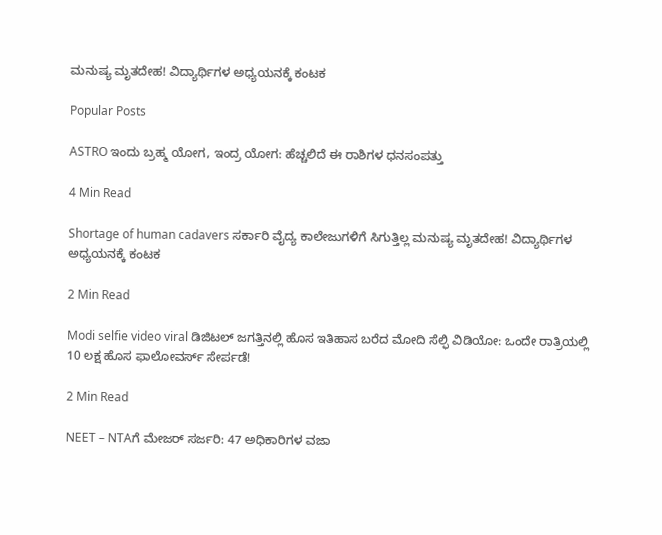ಮನುಷ್ಯ ಮೃತದೇಹ! ವಿದ್ಯಾರ್ಥಿಗಳ ಅಧ್ಯಯನಕ್ಕೆ ಕಂಟಕ

Popular Posts

ASTRO ಇಂದು ಬ್ರಹ್ಮ ಯೋಗ, ಇಂದ್ರ ಯೋಗ: ಹೆಚ್ಚಲಿದೆ ಈ ರಾಶಿಗಳ ಧನಸಂಪತ್ತು

4 Min Read

Shortage of human cadavers ಸರ್ಕಾರಿ ವೈದ್ಯ ಕಾಲೇಜುಗಳಿಗೆ ಸಿಗುತ್ತಿಲ್ಲ ಮನುಷ್ಯ ಮೃತದೇಹ! ವಿದ್ಯಾರ್ಥಿಗಳ ಅಧ್ಯಯನಕ್ಕೆ ಕಂಟಕ

2 Min Read

Modi selfie video viral ಡಿಜಿಟಲ್ ಜಗತ್ತಿನಲ್ಲಿ ಹೊಸ ಇತಿಹಾಸ ಬರೆದ ಮೋದಿ ಸೆಲ್ಫಿ ವಿಡಿಯೋ: ಒಂದೇ ರಾತ್ರಿಯಲ್ಲಿ 10 ಲಕ್ಷ ಹೊಸ ಫಾಲೋವರ್ಸ್ ಸೇರ್ಪಡೆ!

2 Min Read

NEET – NTAಗೆ ಮೇಜರ್ ಸರ್ಜರಿ: 47 ಅಧಿಕಾರಿಗಳ‌ ವಜಾ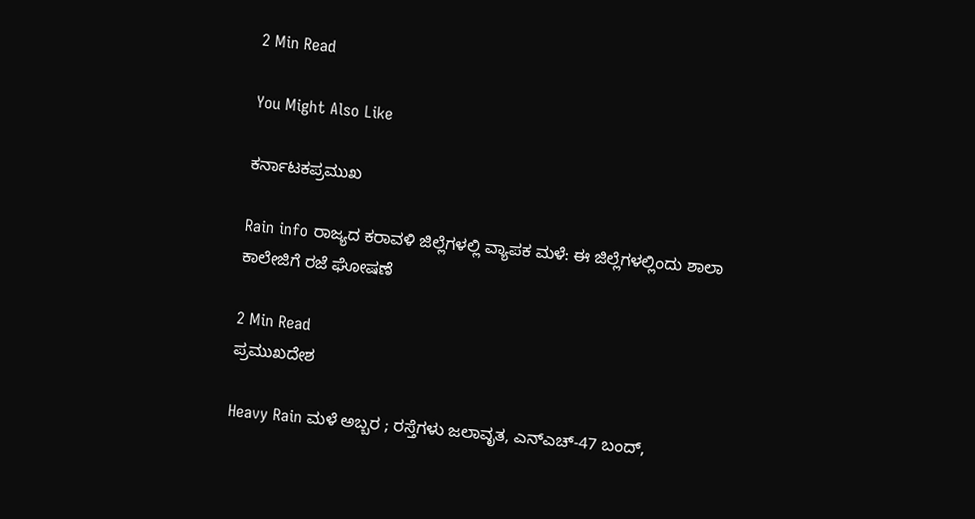2 Min Read

You Might Also Like

ಕರ್ನಾಟಕಪ್ರಮುಖ

Rain info ರಾಜ್ಯದ ಕರಾವಳಿ ಜಿಲ್ಲೆಗಳಲ್ಲಿ ವ್ಯಾಪಕ ಮಳೆ: ಈ ಜಿಲ್ಲೆಗಳಲ್ಲಿಂದು ಶಾಲಾ ಕಾಲೇಜಿಗೆ ರಜೆ ಘೋಷಣೆ

2 Min Read
ಪ್ರಮುಖದೇಶ

Heavy Rain ಮಳೆ ಅಬ್ಬರ ; ರಸ್ತೆಗಳು ಜಲಾವೃತ, ಎನ್‌ಎಚ್-47 ಬಂದ್,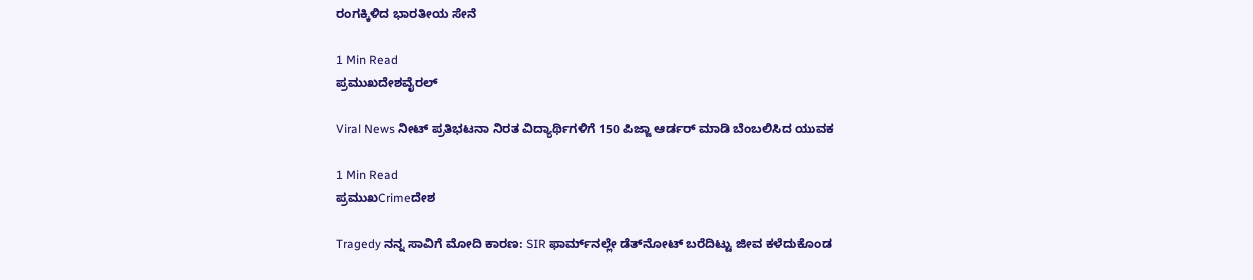ರಂಗಕ್ಕಿಳಿದ ಭಾರತೀಯ ಸೇನೆ

1 Min Read
ಪ್ರಮುಖದೇಶವೈರಲ್

Viral News ನೀಟ್ ಪ್ರತಿಭಟನಾ ನಿರತ ವಿದ್ಯಾರ್ಥಿಗಳಿಗೆ 150 ಪಿಜ್ಜಾ ಆರ್ಡರ್ ಮಾಡಿ ಬೆಂಬಲಿಸಿದ ಯುವಕ

1 Min Read
ಪ್ರಮುಖCrimeದೇಶ

Tragedy ನನ್ನ ಸಾವಿಗೆ ಮೋದಿ ಕಾರಣ: SIR ಫಾರ್ಮ್‌ನಲ್ಲೇ‌ ಡೆತ್‌ನೋಟ್ ಬರೆದಿಟ್ಟು ಜೀವ ಕಳೆದುಕೊಂಡ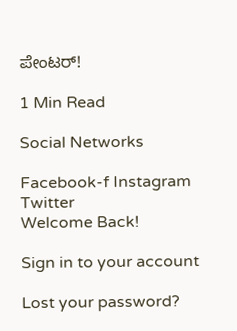ಪೇಂಟರ್!

1 Min Read

Social Networks

Facebook-f Instagram Twitter
Welcome Back!

Sign in to your account

Lost your password?